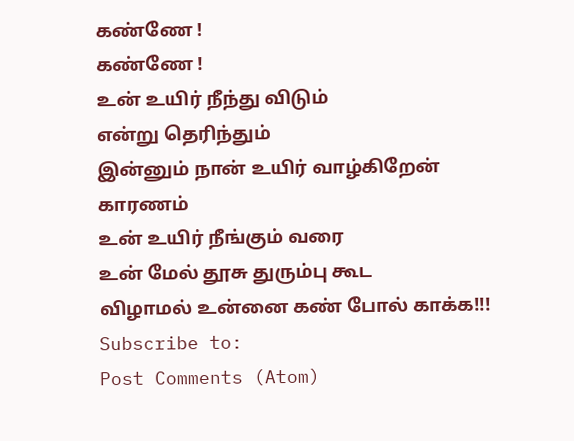கண்ணே !
கண்ணே !
உன் உயிர் நீந்து விடும்
என்று தெரிந்தும்
இன்னும் நான் உயிர் வாழ்கிறேன்
காரணம்
உன் உயிர் நீங்கும் வரை
உன் மேல் தூசு துரும்பு கூட
விழாமல் உன்னை கண் போல் காக்க!!!
Subscribe to:
Post Comments (Atom)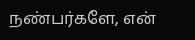நண்பர்களே, என்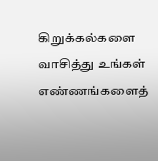கிறுக்கல்களை வாசித்து உங்கள் எண்ணங்களைத்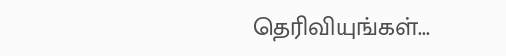தெரிவியுங்கள்...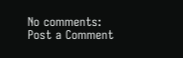No comments:
Post a Comment